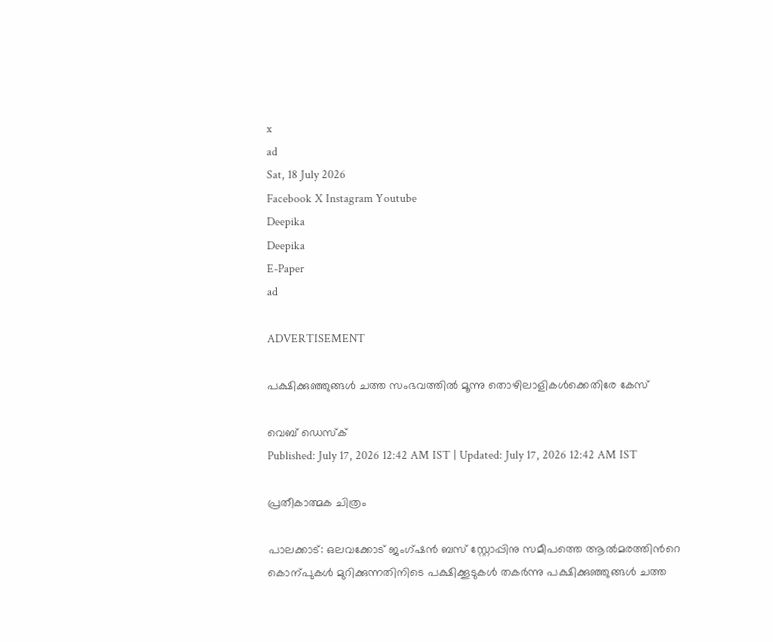x
ad
Sat, 18 July 2026
Facebook X Instagram Youtube
Deepika
Deepika
E-Paper
ad

ADVERTISEMENT

പക്ഷിക്കുഞ്ഞുങ്ങൾ ചത്ത സംഭവത്തിൽ മൂന്നു തൊഴിലാളികൾക്കെതിരേ കേസ്

വെബ് ഡെസ്ക്
Published: July 17, 2026 12:42 AM IST | Updated: July 17, 2026 12:42 AM IST

പ്രതീകാത്മക ചിത്രം

പാലക്കാട്: ഒലവക്കോട് ജംഗ്ഷൻ ബസ്‌ സ്റ്റോപ്പിനു സമീപത്തെ ആൽമരത്തിന്‍റെ കൊന്പുകൾ മുറിക്കുന്നതിനിടെ പക്ഷിക്കൂടുകൾ തകർന്നു പക്ഷിക്കുഞ്ഞുങ്ങൾ ചത്ത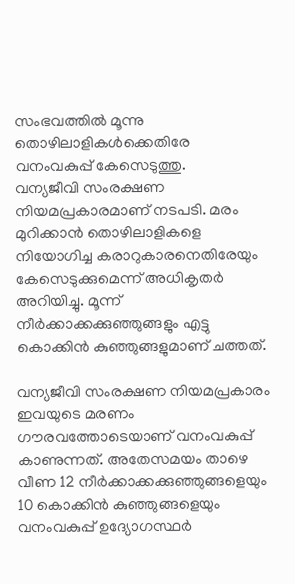സംഭവത്തിൽ മൂന്നു തൊഴിലാളികൾക്കെതിരേ വനംവകുപ്പ് കേസെടുത്തു.
വന്യജീവി സംരക്ഷണ നിയമപ്രകാരമാണ് നടപടി. മരം മുറിക്കാൻ തൊഴിലാളികളെ നിയോഗിച്ച കരാറുകാരനെതിരേയും കേസെടുക്കുമെന്ന് അധികൃതർ അറിയിച്ചു. മൂന്ന് നീർക്കാക്കക്കുഞ്ഞുങ്ങളും എട്ടു കൊക്കിൻ കുഞ്ഞുങ്ങളുമാണ് ചത്തത്.

വന്യജീവി സംരക്ഷണ നിയമപ്രകാരം ഇവയുടെ മരണം ഗൗരവത്തോടെയാണ് വനംവകുപ്പ് കാണുന്നത്. അതേസമയം താഴെ വീണ 12 നീർക്കാക്കക്കുഞ്ഞുങ്ങളെയും 10 കൊക്കിൻ കുഞ്ഞുങ്ങളെയും വനംവകുപ്പ് ഉദ്യോഗസ്ഥർ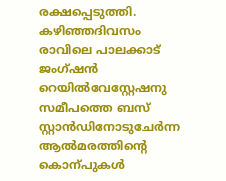രക്ഷപ്പെടുത്തി.
കഴിഞ്ഞദിവസം രാവിലെ പാലക്കാട് ജംഗ്ഷൻ റെയിൽവേസ്റ്റേഷനു സമീപത്തെ ബസ് സ്റ്റാൻഡിനോടുചേർന്ന ആൽമരത്തിന്‍റെ കൊന്പുകൾ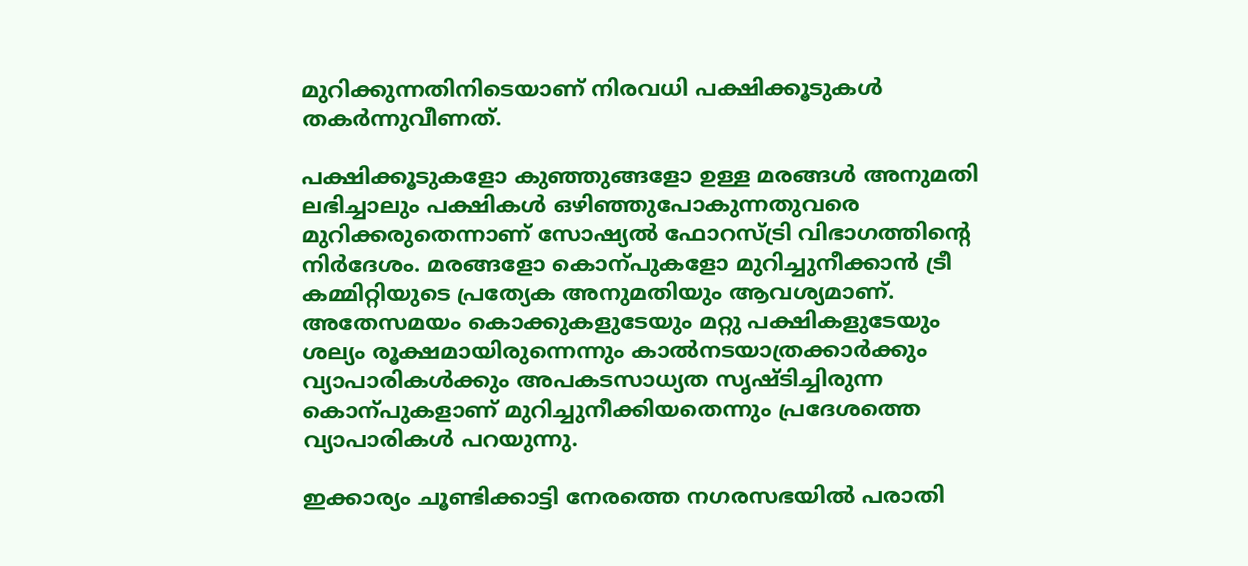മുറിക്കുന്നതിനിടെയാണ് നിരവധി പക്ഷിക്കൂടുകൾ തകർന്നുവീണത്.

പക്ഷിക്കൂടുകളോ കുഞ്ഞുങ്ങളോ ഉള്ള മരങ്ങൾ അനുമതി ലഭിച്ചാലും പക്ഷികൾ ഒഴിഞ്ഞുപോകുന്നതുവരെ മുറിക്കരുതെന്നാണ് സോഷ്യൽ ഫോറസ്ട്രി വിഭാഗത്തിന്‍റെ നിർദേശം. മരങ്ങളോ കൊന്പുകളോ മുറിച്ചുനീക്കാൻ ട്രീ കമ്മിറ്റിയുടെ പ്രത്യേക അനുമതിയും ആവശ്യമാണ്. അതേസമയം കൊക്കുകളുടേയും മറ്റു പക്ഷികളുടേയും ശല്യം രൂക്ഷമായിരുന്നെന്നും കാൽനടയാത്രക്കാർക്കും വ്യാപാരികൾക്കും അപകടസാധ്യത സൃഷ്ടിച്ചിരുന്ന കൊന്പുകളാണ് മുറിച്ചുനീക്കിയതെന്നും പ്രദേശത്തെ വ്യാപാരികൾ പറയുന്നു.

ഇക്കാര്യം ചൂണ്ടിക്കാട്ടി നേരത്തെ നഗരസഭയിൽ പരാതി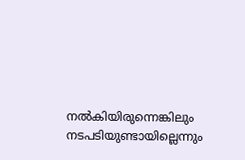നൽകിയിരുന്നെങ്കിലും നടപടിയുണ്ടായില്ലെന്നും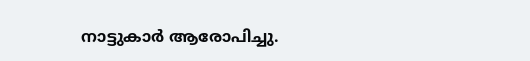നാട്ടുകാർ ആരോപിച്ചു.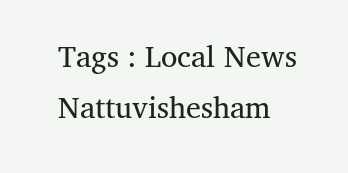Tags : Local News Nattuvishesham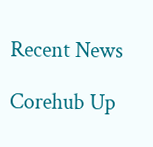Recent News

Corehub Up